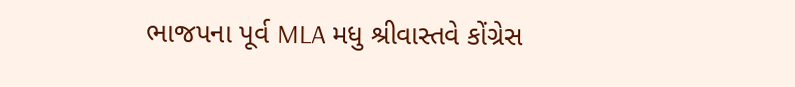ભાજપના પૂર્વ MLA મધુ શ્રીવાસ્તવે કોંગ્રેસ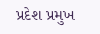પ્રદેશ પ્રમુખ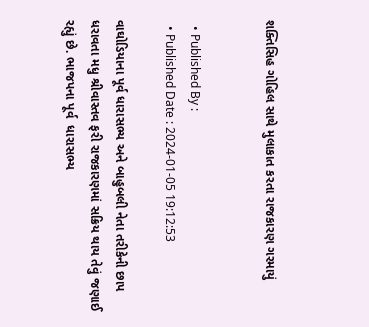શક્તિસિહ ગોહિલ સાથે મુલાકાત કરતા રાજકારણ ગરમાયું


  • Published By :
  • Published Date : 2024-01-05 19:12:53

વાઘોડિયાના પૂર્વ ધારાસભ્ય અને બાહુબલી નેતા તરીકેની છાપ ધરાવતા મધુ શ્રીવાસ્તવ ફરી રાજકારણમાં સક્રિય થાય તેવું જણાઈ રહ્યું છે. ભાજપના પૂર્વ  ધારાસભ્ય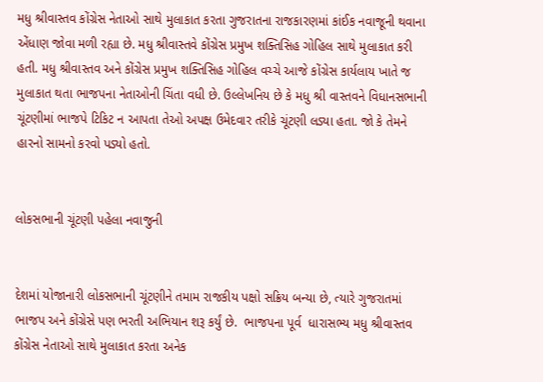મધુ શ્રીવાસ્તવ કોંગ્રેસ નેતાઓ સાથે મુલાકાત કરતા ગુજરાતના રાજકારણમાં કાંઈક નવાજૂની થવાના એંધાણ જોવા મળી રહ્યા છે. મધુ શ્રીવાસ્તવે કોંગ્રેસ પ્રમુખ શક્તિસિહ ગોહિલ સાથે મુલાકાત કરી હતી. મધુ શ્રીવાસ્તવ અને કોંગ્રેસ પ્રમુખ શક્તિસિહ ગોહિલ વચ્ચે આજે કોંગ્રેસ કાર્યલાય ખાતે જ મુલાકાત થતા ભાજપના નેતાઓની ચિંતા વધી છે. ઉલ્લેખનિય છે કે મધુ શ્રી વાસ્તવને વિધાનસભાની ચૂંટણીમાં ભાજપે ટિકિટ ન આપતા તેઓ અપક્ષ ઉમેદવાર તરીકે ચૂંટણી લડ્યા હતા. જો કે તેમને હારનો સામનો કરવો પડ્યો હતો.


લોકસભાની ચૂંટણી પહેલા નવાજુની


દેશમાં યોજાનારી લોકસભાની ચૂંટણીને તમામ રાજકીય પક્ષો સક્રિય બન્યા છે, ત્યારે ગુજરાતમાં ભાજપ અને કોંગ્રેસે પણ ભરતી અભિયાન શરૂ કર્યું છે.  ભાજપના પૂર્વ  ધારાસભ્ય મધુ શ્રીવાસ્તવ કોંગ્રેસ નેતાઓ સાથે મુલાકાત કરતા અનેક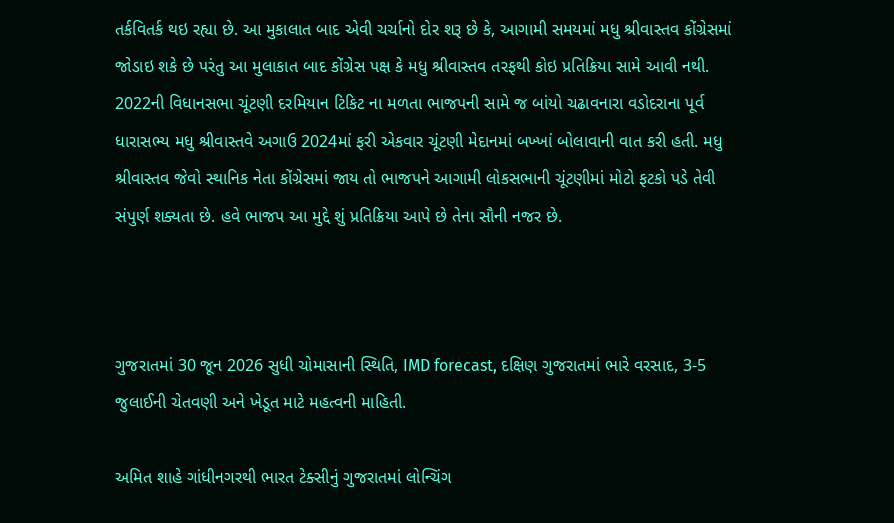તર્કવિતર્ક થઇ રહ્યા છે. આ મુકાલાત બાદ એવી ચર્ચાનો દોર શરૂ છે કે, આગામી સમયમાં મધુ શ્રીવાસ્તવ કોંગ્રેસમાં જોડાઇ શકે છે પરંતુ આ મુલાકાત બાદ કોંગ્રેસ પક્ષ કે મધુ શ્રીવાસ્તવ તરફથી કોઇ પ્રતિક્રિયા સામે આવી નથી. 2022ની વિધાનસભા ચૂંટણી દરમિયાન ટિકિટ ના મળતા ભાજપની સામે જ બાંયો ચઢાવનારા વડોદરાના પૂર્વ ધારાસભ્ય મધુ શ્રીવાસ્તવે અગાઉ 2024માં ફરી એકવાર ચૂંટણી મેદાનમાં બખ્ખાં બોલાવાની વાત કરી હતી. મધુ શ્રીવાસ્તવ જેવો સ્થાનિક નેતા કોંગ્રેસમાં જાય તો ભાજપને આગામી લોકસભાની ચૂંટણીમાં મોટો ફટકો પડે તેવી સંપુર્ણ શક્યતા છે. હવે ભાજપ આ મુદ્દે શું પ્રતિક્રિયા આપે છે તેના સૌની નજર છે.



ગુજરાતમાં 30 જૂન 2026 સુધી ચોમાસાની સ્થિતિ, IMD forecast, દક્ષિણ ગુજરાતમાં ભારે વરસાદ, 3-5 જુલાઈની ચેતવણી અને ખેડૂત માટે મહત્વની માહિતી.

અમિત શાહે ગાંધીનગરથી ભારત ટેક્સીનું ગુજરાતમાં લોન્ચિંગ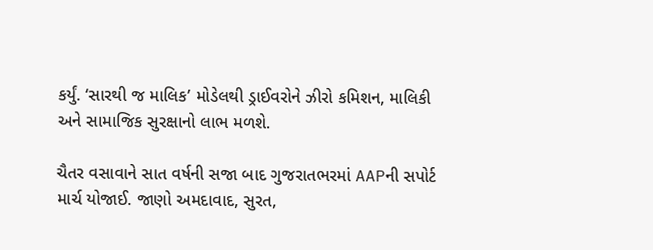કર્યું. ‘સારથી જ માલિક’ મોડેલથી ડ્રાઈવરોને ઝીરો કમિશન, માલિકી અને સામાજિક સુરક્ષાનો લાભ મળશે.

ચૈતર વસાવાને સાત વર્ષની સજા બાદ ગુજરાતભરમાં AAPની સપોર્ટ માર્ચ યોજાઈ. જાણો અમદાવાદ, સુરત,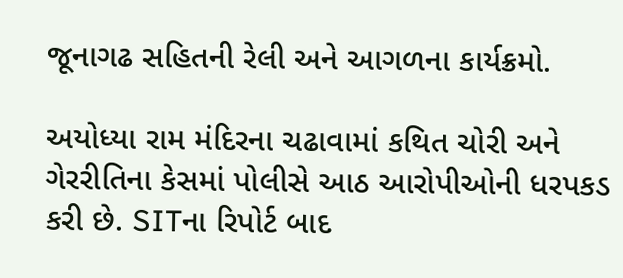જૂનાગઢ સહિતની રેલી અને આગળના કાર્યક્રમો.

અયોધ્યા રામ મંદિરના ચઢાવામાં કથિત ચોરી અને ગેરરીતિના કેસમાં પોલીસે આઠ આરોપીઓની ધરપકડ કરી છે. SITના રિપોર્ટ બાદ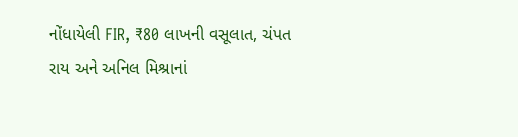નોંધાયેલી FIR, ₹80 લાખની વસૂલાત, ચંપત રાય અને અનિલ મિશ્રાનાં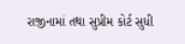રાજીનામાં તથા સુપ્રીમ કોર્ટ સુધી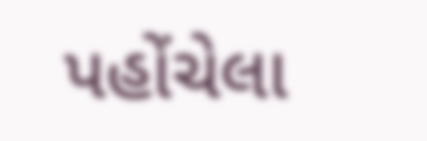પહોંચેલા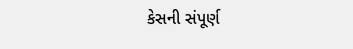કેસની સંપૂર્ણ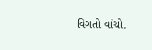વિગતો વાંચો.